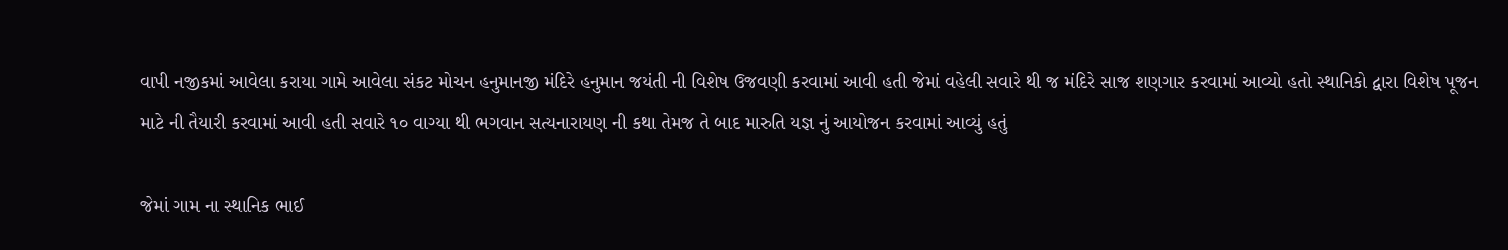વાપી નજીકમાં આવેલા કરાયા ગામે આવેલા સંકટ મોચન હનુમાનજી મંદિરે હનુમાન જયંતી ની વિશેષ ઉજવણી કરવામાં આવી હતી જેમાં વહેલી સવારે થી જ મંદિરે સાજ શણગાર કરવામાં આવ્યો હતો સ્થાનિકો દ્વારા વિશેષ પૂજન માટે ની તૈયારી કરવામાં આવી હતી સવારે ૧૦ વાગ્યા થી ભગવાન સત્યનારાયણ ની કથા તેમજ તે બાદ મારુતિ યજ્ઞ નું આયોજન કરવામાં આવ્યું હતું

જેમાં ગામ ના સ્થાનિક ભાઈ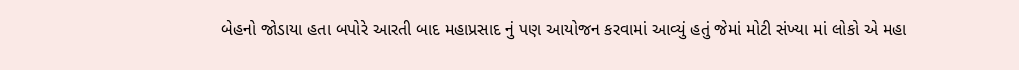બેહનો જોડાયા હતા બપોરે આરતી બાદ મહાપ્રસાદ નું પણ આયોજન કરવામાં આવ્યું હતું જેમાં મોટી સંખ્યા માં લોકો એ મહા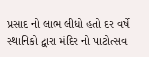પ્રસાદ નો લાભ લીધો હતો દર વર્ષે સ્થાનિકો દ્વારા મંદિર નો પાટોત્સવ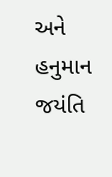અને હનુમાન જયંતિ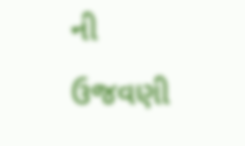ની ઉજવણી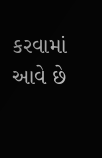કરવામાં આવે છે